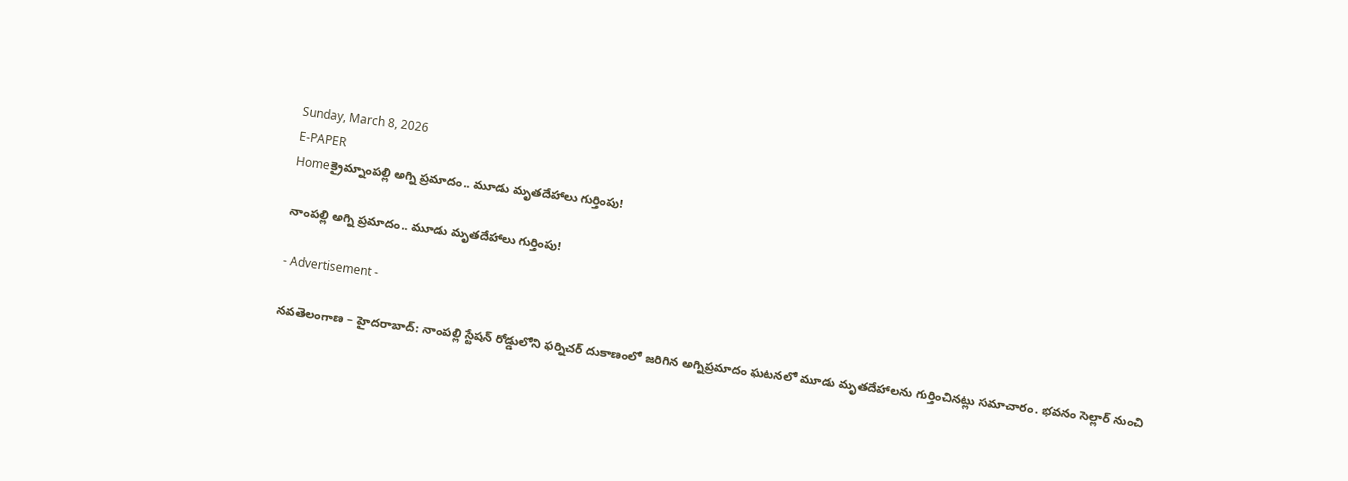Sunday, March 8, 2026
E-PAPER
Homeక్రైమ్నాంపల్లి అగ్ని ప్రమాదం.. మూడు మృతదేహాలు గుర్తింపు!

నాంపల్లి అగ్ని ప్రమాదం.. మూడు మృతదేహాలు గుర్తింపు!

- Advertisement -

నవతెలంగాణ – హైదరాబాద్‌: నాంపల్లి స్టేషన్‌ రోడ్డులోని ఫర్నిచర్‌ దుకాణంలో జరిగిన అగ్నిప్రమాదం ఘటనలో మూడు మృతదేహాలను గుర్తించినట్లు సమాచారం. భవనం సెల్లార్‌ నుంచి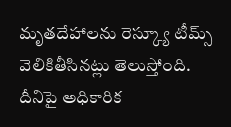మృతదేహాలను రెస్క్యూ టీమ్స్‌ వెలికితీసినట్లు తెలుస్తోంది. దీనిపై అధికారిక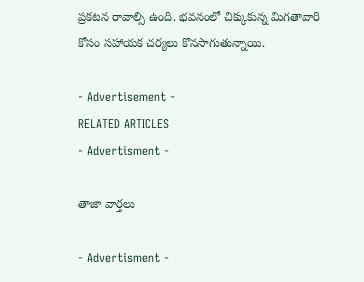ప్రకటన రావాల్సి ఉంది. భవనంలో చిక్కుకున్న మిగతావారి కోసం సహాయక చర్యలు కొనసాగుతున్నాయి.

- Advertisement -
RELATED ARTICLES
- Advertisment -

తాజా వార్తలు

- Advertisment -